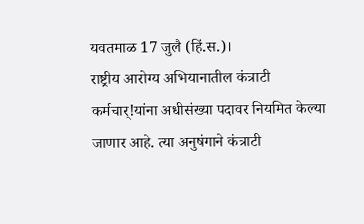यवतमाळ 17 जुलै (हिं.स.)।
राष्ट्रीय आरोग्य अभियानातील कंत्राटी कर्मचार्!यांना अधीसंख्या पदावर नियमित केल्या जाणार आहे. त्या अनुषंगाने कंत्राटी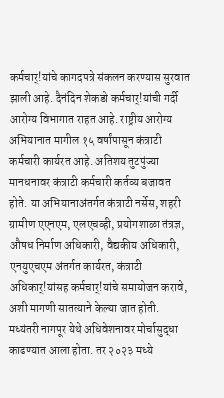कर्मचार्!यांचे कागदपत्रे संकलन करण्यास सुरवात झाली आहे. दैनंदिन शेकडो कर्मचार्!यांची गर्दी आरोग्य विभागात राहत आहे. राष्ट्रीय आरोग्य अभियानात मागील १५ वर्षांपासून कंत्राटी कर्मचारी कार्यरत आहे. अतिशय तुटपुंज्या मानधनावर कंत्राटी कर्मचारी कर्तव्य बजावत होते. या अभियानाअंतर्गत कंत्राटी नर्सेस, शहरी ग्रामीण एएनएम, एलएचव्ही, प्रयोगशाळा तंत्रज्ञ, औषध निर्माण अधिकारी, वैद्यकीय अधिकारी, एनयुएचएम अंतर्गत कार्यरत, कंत्राटी अधिकार्!यांसह कर्मचार्!यांचे समायोजन करावे, अशी मागणी सातत्याने केल्या जात होती. मध्यंतरी नागपूर येथे अधिवेशनावर मोर्चासुद्धा काढण्यात आला होता. तर २०२३ मध्ये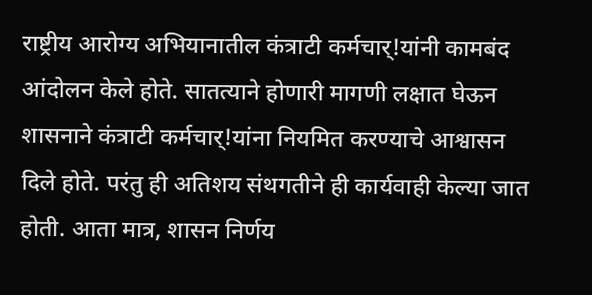राष्ट्रीय आरोग्य अभियानातील कंत्राटी कर्मचार्!यांनी कामबंद आंदोलन केले होते. सातत्याने होणारी मागणी लक्षात घेऊन शासनाने कंत्राटी कर्मचार्!यांना नियमित करण्याचे आश्वासन दिले होते. परंतु ही अतिशय संथगतीने ही कार्यवाही केल्या जात होती. आता मात्र, शासन निर्णय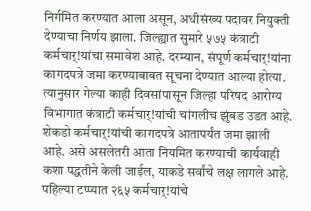निर्गमित करण्यात आला असून, अधीसंख्य पदावर नियुक्ती देण्याचा निर्णय झाला. जिल्ह्यात सुमारे ५७५ कंत्राटी कर्मचार्!यांचा समावेश आहे. दरम्यान, संपूर्ण कर्मचार्!यांना कागदपत्रे जमा करण्याबाबत सूचना देण्यात आल्या होत्या. त्यानुसार गेल्या काही दिवसांपासून जिल्हा परिषद आरोग्य विभागात कंत्राटी कर्मचार्!यांची चांगलीच झुंबड उडत आहे. शेकडो कर्मचार्!यांची कागदपत्रे आतापर्यंत जमा झाली आहे. असे असलेतरी आता नियमित करण्याची कार्यवाही कशा पद्धतीने केली जाईल, याकडे सर्वांचे लक्ष लागले आहे.
पहिल्या टप्प्यात २६५ कर्मचार्!यांचे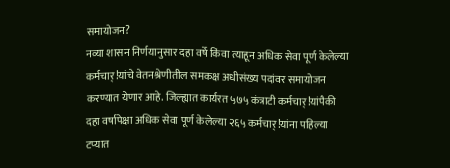समायोजन?
नव्या शासन निर्णयानुसार दहा वर्षे किंवा त्याहून अधिक सेवा पूर्ण केलेल्या कर्मचार्!यांचे वेतनश्रेणीतील समकक्ष अधीसंख्य पदांवर समायोजन करण्यात येणार आहे. जिल्ह्यात कार्यरत ५७५ कंत्राटी कर्मचार्!यांपैकी दहा वर्षापेक्षा अधिक सेवा पूर्ण केलेल्या २६५ कर्मचार्!यांना पहिल्या टप्यात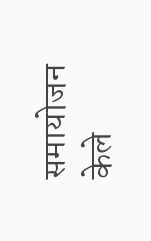समायोजन केले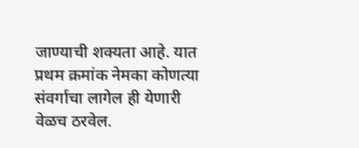जाण्याची शक्यता आहे. यात प्रथम क्रमांक नेमका कोणत्या संवर्गाचा लागेल ही येणारी वेळच ठरवेल.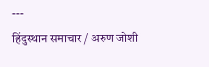---
हिंदुस्थान समाचार / अरुण जोशी